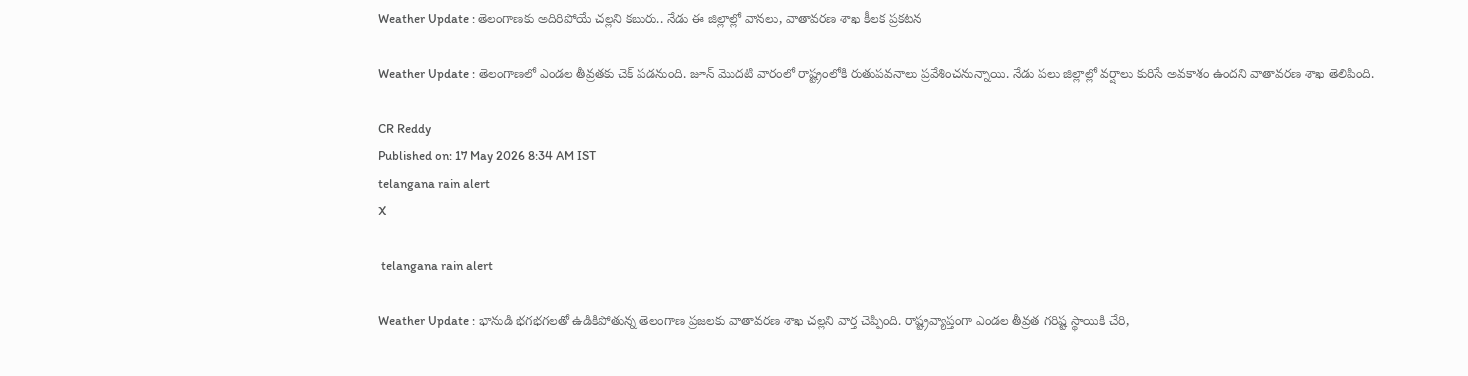Weather Update : తెలంగాణకు అదిరిపోయే చల్లని కబురు.. నేడు ఈ జిల్లాల్లో వానలు, వాతావరణ శాఖ కీలక ప్రకటన

Weather Update : తెలంగాణలో ఎండల తీవ్రతకు చెక్ పడనుంది. జూన్ మొదటి వారంలో రాష్ట్రంలోకి రుతుపవనాలు ప్రవేశించనున్నాయి. నేడు పలు జిల్లాల్లో వర్షాలు కురిసే అవకాశం ఉందని వాతావరణ శాఖ తెలిపింది.

CR Reddy
Published on: 17 May 2026 8:34 AM IST
telangana rain alert
X

 telangana rain alert

Weather Update : భానుడి భగభగలతో ఉడికిపోతున్న తెలంగాణ ప్రజలకు వాతావరణ శాఖ చల్లని వార్త చెప్పింది. రాష్ట్రవ్యాప్తంగా ఎండల తీవ్రత గరిష్ట స్థాయికి చేరి,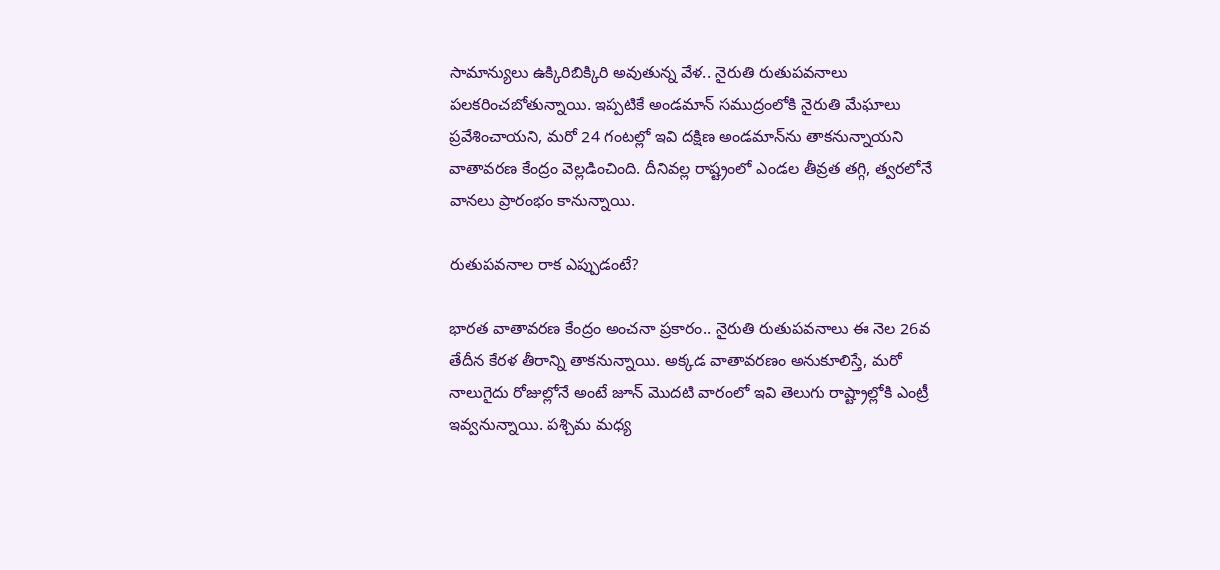సామాన్యులు ఉక్కిరిబిక్కిరి అవుతున్న వేళ.. నైరుతి రుతుపవనాలు పలకరించబోతున్నాయి. ఇప్పటికే అండమాన్ సముద్రంలోకి నైరుతి మేఘాలు ప్రవేశించాయని, మరో 24 గంటల్లో ఇవి దక్షిణ అండమాన్‌ను తాకనున్నాయని వాతావరణ కేంద్రం వెల్లడించింది. దీనివల్ల రాష్ట్రంలో ఎండల తీవ్రత తగ్గి, త్వరలోనే వానలు ప్రారంభం కానున్నాయి.

రుతుపవనాల రాక ఎప్పుడంటే?

భారత వాతావరణ కేంద్రం అంచనా ప్రకారం.. నైరుతి రుతుపవనాలు ఈ నెల 26వ తేదీన కేరళ తీరాన్ని తాకనున్నాయి. అక్కడ వాతావరణం అనుకూలిస్తే, మరో నాలుగైదు రోజుల్లోనే అంటే జూన్ మొదటి వారంలో ఇవి తెలుగు రాష్ట్రాల్లోకి ఎంట్రీ ఇవ్వనున్నాయి. పశ్చిమ మధ్య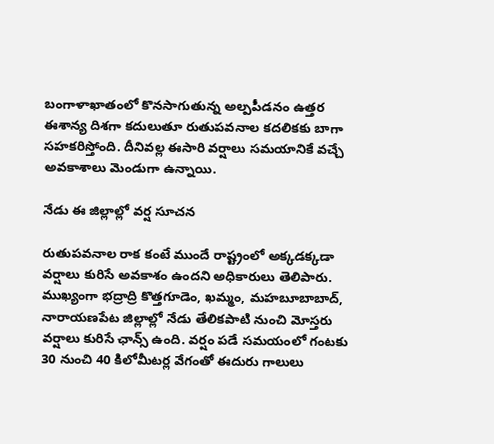బంగాళాఖాతంలో కొనసాగుతున్న అల్పపీడనం ఉత్తర ఈశాన్య దిశగా కదులుతూ రుతుపవనాల కదలికకు బాగా సహకరిస్తోంది. దీనివల్ల ఈసారి వర్షాలు సమయానికే వచ్చే అవకాశాలు మెండుగా ఉన్నాయి.

నేడు ఈ జిల్లాల్లో వర్ష సూచన

రుతుపవనాల రాక కంటే ముందే రాష్ట్రంలో అక్కడక్కడా వర్షాలు కురిసే అవకాశం ఉందని అధికారులు తెలిపారు. ముఖ్యంగా భద్రాద్రి కొత్తగూడెం, ఖమ్మం, మహబూబాబాద్, నారాయణపేట జిల్లాల్లో నేడు తేలికపాటి నుంచి మోస్తరు వర్షాలు కురిసే ఛాన్స్ ఉంది. వర్షం పడే సమయంలో గంటకు 30 నుంచి 40 కిలోమీటర్ల వేగంతో ఈదురు గాలులు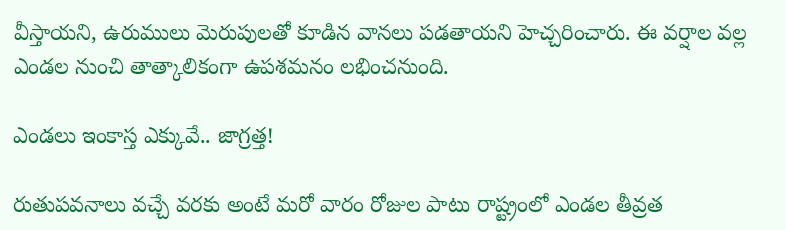వీస్తాయని, ఉరుములు మెరుపులతో కూడిన వానలు పడతాయని హెచ్చరించారు. ఈ వర్షాల వల్ల ఎండల నుంచి తాత్కాలికంగా ఉపశమనం లభించనుంది.

ఎండలు ఇంకాస్త ఎక్కువే.. జాగ్రత్త!

రుతుపవనాలు వచ్చే వరకు అంటే మరో వారం రోజుల పాటు రాష్ట్రంలో ఎండల తీవ్రత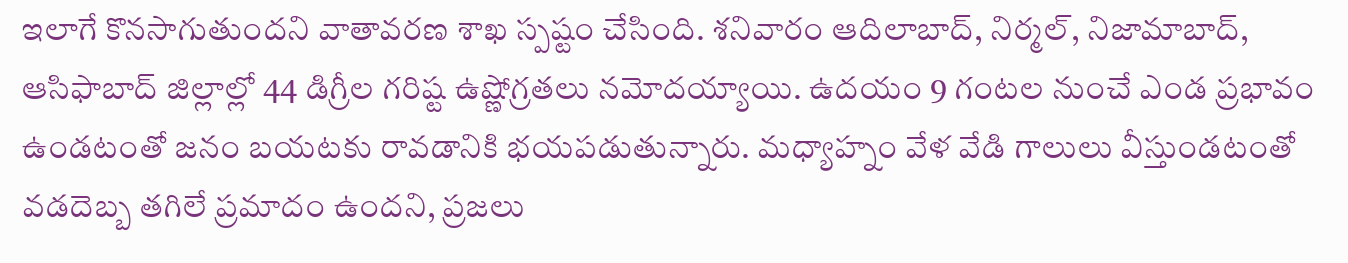ఇలాగే కొనసాగుతుందని వాతావరణ శాఖ స్పష్టం చేసింది. శనివారం ఆదిలాబాద్, నిర్మల్, నిజామాబాద్, ఆసిఫాబాద్ జిల్లాల్లో 44 డిగ్రీల గరిష్ట ఉష్ణోగ్రతలు నమోదయ్యాయి. ఉదయం 9 గంటల నుంచే ఎండ ప్రభావం ఉండటంతో జనం బయటకు రావడానికి భయపడుతున్నారు. మధ్యాహ్నం వేళ వేడి గాలులు వీస్తుండటంతో వడదెబ్బ తగిలే ప్రమాదం ఉందని, ప్రజలు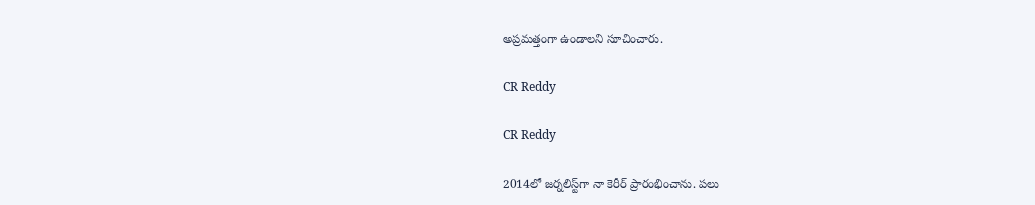అప్రమత్తంగా ఉండాలని సూచించారు.

CR Reddy

CR Reddy

2014లో జర్నలిస్ట్‌గా నా కెరీర్ ప్రారంభించాను. పలు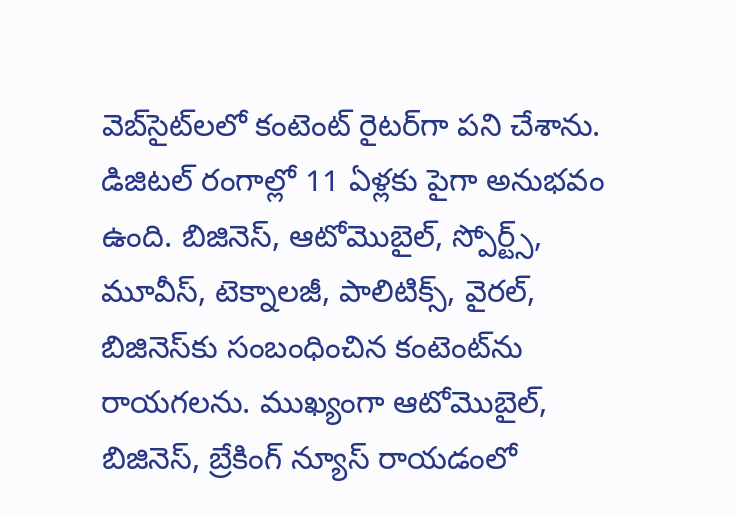వెబ్‌సైట్‌లలో కంటెంట్ రైటర్‌గా పని చేశాను. డిజిటల్‌ రంగాల్లో 11 ఏళ్లకు పైగా అనుభవం ఉంది. బిజినెస్, ఆటోమొబైల్, స్పోర్ట్స్, మూవీస్, టెక్నాలజీ, పాలిటిక్స్, వైరల్, బిజినెస్‌కు సంబంధించిన కంటెంట్‌ను రాయగలను. ముఖ్యంగా ఆటోమొబైల్, బిజినెస్, బ్రేకింగ్ న్యూస్ రాయడంలో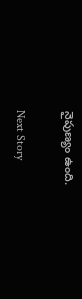నైపుణ్యం ఉంది.

Next Story